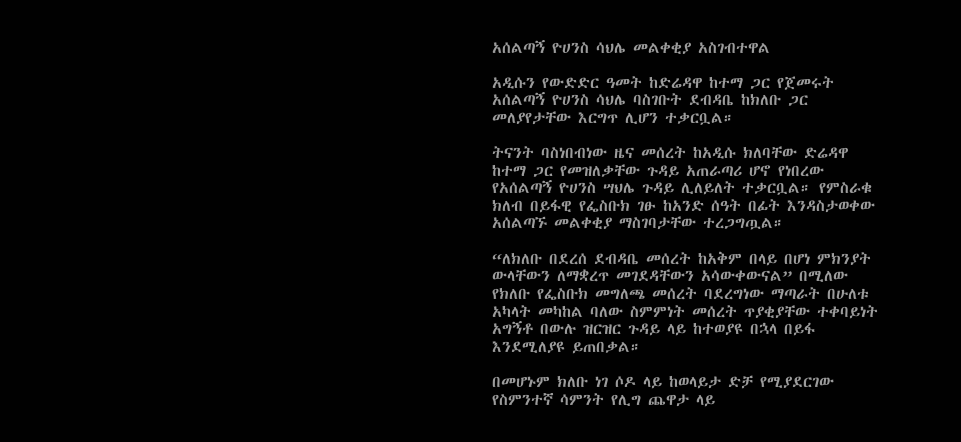አሰልጣኝ ዮሀንስ ሳህሌ መልቀቂያ አስገብተዋል

አዲሱን የውድድር ዓመት ከድሬዳዋ ከተማ ጋር የጀመሩት አሰልጣኝ ዮሀንስ ሳህሌ ባስገቡት ደብዳቤ ከክለቡ ጋር መለያየታቸው እርግጥ ሊሆን ተቃርቧል።

ትናንት ባስነበብነው ዜና መሰረት ከአዲሱ ክለባቸው ድሬዳዋ ከተማ ጋር የመዝለቃቸው ጉዳይ አጠራጣሪ ሆኖ የነበረው የአሰልጣኝ ዮሀንስ ሣህሌ ጉዳይ ሊለይለት ተቃርቧል። የምስራቁ ክለብ በይፋዊ የፌስቡክ ገፁ ከአንድ ሰዓት በፊት እንዳስታወቀው አሰልጣኙ መልቀቂያ ማስገባታቸው ተረጋግጧል።

“ለክለቡ በደረሰ ደብዳቤ መሰረት ከአቅም በላይ በሆነ ምክንያት ውላቸውን ለማቋረጥ መገደዳቸውን አሳውቀውናል” በሚለው የክለቡ የፌስቡክ መግለጫ መሰረት ባደረግነው ማጣራት በሁለቱ አካላት መካከል ባለው ስምምነት መሰረት ጥያቂያቸው ተቀባይነት አግኝቶ በውሉ ዝርዝር ጉዳይ ላይ ከተወያዩ በኋላ በይፋ እንደሚለያዩ ይጠበቃል።

በመሆኑም ክለቡ ነገ ሶዶ ላይ ከወላይታ ድቻ የሚያደርገው የስምንተኛ ሳምንት የሊግ ጨዋታ ላይ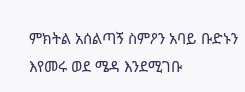ምክትል አሰልጣኝ ስምዖን አባይ ቡድኑን እየመሩ ወደ ሜዳ እንደሚገቡ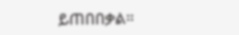ይጠበበቃል።